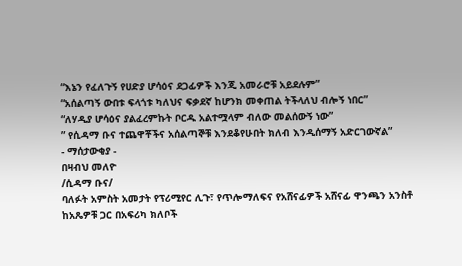“እኔን የፈለጉኝ የሀድያ ሆሳዕና ደጋፊዎች እንጂ አመራሮቹ አይደሉም”
“አሰልጣኝ ውበቱ ፍላጎቱ ካለህና ፍቃደኛ ከሆንክ መቀጠል ትችላለህ ብሎኝ ነበር”
“ለሃዲያ ሆሳዕና ያልፈረምኩት ቦርዱ አልተሟላም ብለው መልሰውኝ ነው”
” የሲዳማ ቡና ተጨዋቾችና አሰልጣኞቹ እንደቆየሁበት ክለብ እንዲሰማኝ አድርገውኛል”
- ማሰታውቂያ -
በዛብህ መለዮ
/ሲዳማ ቡና/
ባለፉት አምስት አመታት የፕሪሚየር ሊጉ፣ የጥሎማለፍና የአሸናፊዎች አሸናፊ ዋንጫን አንስቶ ከአጼዎቹ ጋር በአፍሪካ ክለቦች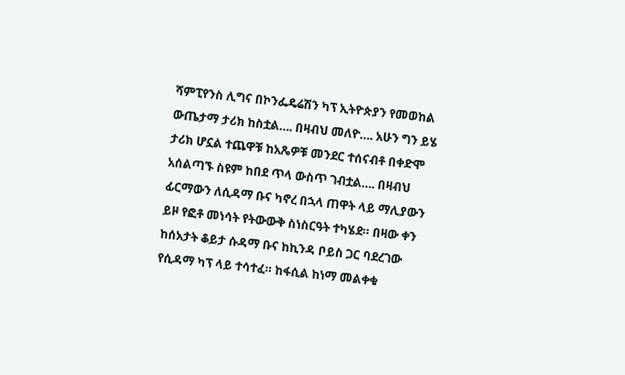ሻምፒየንስ ሊግና በኮንፌዴሬሽን ካፕ ኢትዮጵያን የመወከል ውጤታማ ታሪክ ከስቷል…. በዛብህ መለዮ…. አሁን ግን ይሄ ታሪክ ሆኗል ተጨዋቹ ከአጼዎቹ መንደር ተሰናብቶ በቀድሞ አሰልጣኙ ስዩም ከበደ ጥላ ውስጥ ገብቷል…. በዛብህ ፊርማውን ለሲዳማ ቡና ካኖረ በኋላ ጠዋት ላይ ማሊያውን ይዞ የፎቶ መነሳት የትውውቅ ስነስርዓት ተካሄደ። በዛው ቀን ከሰአታት ቆይታ ሱዳማ ቡና ከኪንዳ ቦይስ ጋር ባደረገው የሲዳማ ካፕ ላይ ተሳተፈ። ከፋሲል ከነማ መልቀቁ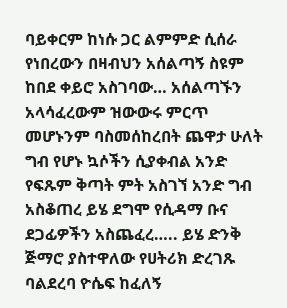ባይቀርም ከነሱ ጋር ልምምድ ሲሰራ የነበረውን በዛብህን አሰልጣኝ ስዩም ከበደ ቀይሮ አስገባው… አሰልጣኙን አላሳፈረውም ዝውውሩ ምርጥ መሆኑንም ባስመሰከረበት ጨዋታ ሁለት ግብ የሆኑ ኳሶችን ሲያቀብል አንድ የፍጹም ቅጣት ምት አስገኘ አንድ ግብ አስቆጠረ ይሄ ደግሞ የሲዳማ ቡና ደጋፊዎችን አስጨፈረ….. ይሄ ድንቅ ጅማሮ ያስተዋለው የሀትሪክ ድረገጹ ባልደረባ ዮሴፍ ከፈለኝ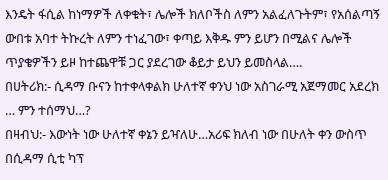እንዴት ፋሲል ከነማዎች ለቀቁት፣ ሌሎች ክለቦችስ ለምን አልፈለጉትም፣ የአሰልጣኝ ውበቱ አባተ ትኩረት ለምን ተነፈገው፣ ቀጣይ እቅዱ ምን ይሆን በሚልና ሌሎች ጥያቄዎችን ይዞ ከተጨዋቹ ጋር ያደረገው ቆይታ ይህን ይመስላል….
በሀትሪክ:- ሲዳማ ቡናን ከተቀላቀልክ ሁለተኛ ቀንህ ነው አስገራሚ አጀማመር አደረክ … ምን ተሰማህ…?
በዛብህ:- እውነት ነው ሁለተኛ ቀኔን ይዣለሁ…አሪፍ ክለብ ነው በሁለት ቀን ውስጥ በሲዳማ ሲቲ ካፕ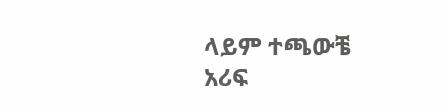ላይም ተጫውቼ አሪፍ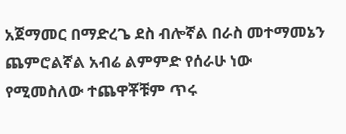አጀማመር በማድረጌ ደስ ብሎኛል በራስ መተማመኔን ጨምሮልኛል አብሬ ልምምድ የሰራሁ ነው የሚመስለው ተጨዋቾቹም ጥሩ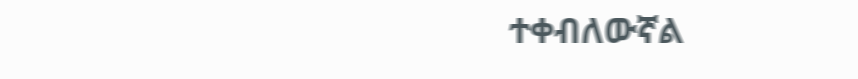ተቀብለውኛል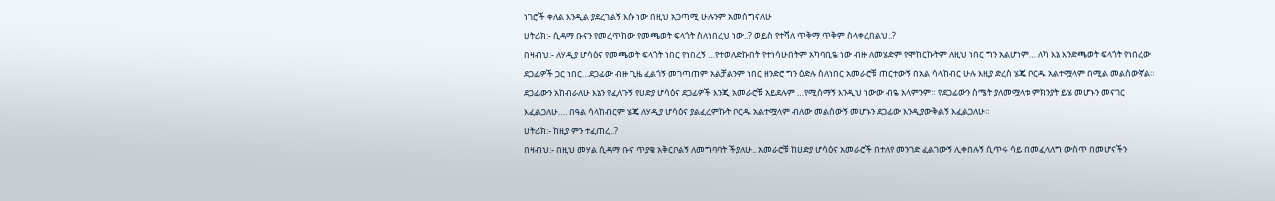ነገሮች ቀለል እንዲል ያደረገልኝ እሱ ነው በዚህ አጋጣሚ ሁሉንም አመሰግናለሁ
ሀትሪክ:- ሲዳማ ቡናን የመረጥከው የመጫወት ፍላጎት ስለነበረህ ነው..? ወይስ የተሻለ ጥቅማ ጥቅም ስላቀረበልህ..?
በዛብህ:- ለሃዲያ ሆሳዕና የመጫወት ፍላጎት ነበር የነበረኝ …የተወለድኩበት የተነሳሁበትም አካባቢዬ ነው ብዙ ለመሄድም የሞከርኩትም ለዚህ ነበር ግን አልሆነም… ለካ እኔ እንድጫወት ፍላጎት የነበረው ደጋፊዎች ጋር ነበር…ደጋፊው ብዙ ጊዜ ፈልጎኝ መገጣጠም አልቻልንም ነበር ዘንድሮ ግን ዕድሉ ስለነበር አመራሮቹ ጠርተውኝ በአል ሳላከብር ሁሉ እዚያ ድረስ ሄጄ ቦርዱ አልተሟላም በሚል መልሰውኛል። ደጋፊውን አከብራለሁ እኔን የፈለጉኝ የሀድያ ሆሳዕና ደጋፊዎች እንጂ አመራሮቹ አይደሉም …የሚሰማኝ እንዲህ ነውው ብዬ አላምንም። የደጋፊውን ስሜት ያለመሟላቱ ምክንያት ይሄ መሆኑን መናገር እፈልጋለሁ…. በዓል ሳላከብርም ሄጄ ለሃዲያ ሆሳዕና ያልፈረምኩት ቦርዱ አልተሟላም ብለው መልሰውኝ መሆኑን ደጋፊው እንዲያውቅልኝ እፈልጋለሁ።
ሀትሪክ:- ከዚያ ምን ተፈጠረ..?
በዛብህ:- በዚህ መሃል ሲዳማ ቡና ጥያቄ አቅርቦልኝ ለመግባባት ችያለሁ.. አመራሮቹ ከሀድያ ሆሳዕና አመራሮች በተለየ መንገድ ፈልገውኝ ሊቀበሉኝ ሲጥሩ ሳይ በመፈላለግ ውስጥ በመሆናችን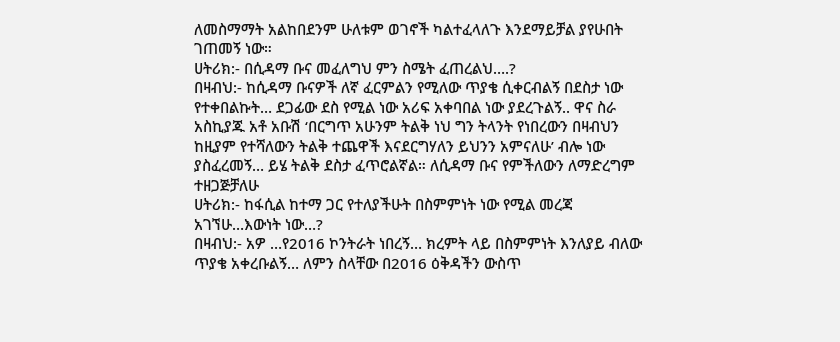ለመስማማት አልከበደንም ሁለቱም ወገኖች ካልተፈላለጉ እንደማይቻል ያየሁበት ገጠመኝ ነው።
ሀትሪክ:- በሲዳማ ቡና መፈለግህ ምን ስሜት ፈጠረልህ….?
በዛብህ:- ከሲዳማ ቡናዎች ለኛ ፈርምልን የሚለው ጥያቄ ሲቀርብልኝ በደስታ ነው የተቀበልኩት… ደጋፊው ደስ የሚል ነው አሪፍ አቀባበል ነው ያደረጉልኝ.. ዋና ስራ አስኪያጁ አቶ አቡሽ ‘በርግጥ አሁንም ትልቅ ነህ ግን ትላንት የነበረውን በዛብህን ከዚያም የተሻለውን ትልቅ ተጨዋች እናደርግሃለን ይህንን አምናለሁ’ ብሎ ነው ያስፈረመኝ… ይሄ ትልቅ ደስታ ፈጥሮልኛል። ለሲዳማ ቡና የምችለውን ለማድረግም ተዘጋጅቻለሁ
ሀትሪክ:- ከፋሲል ከተማ ጋር የተለያችሁት በስምምነት ነው የሚል መረጃ አገኘሁ…እውነት ነው…?
በዛብህ:- አዎ …የ2016 ኮንትራት ነበረኝ… ክረምት ላይ በስምምነት እንለያይ ብለው ጥያቄ አቀረቡልኝ… ለምን ስላቸው በ2016 ዕቅዳችን ውስጥ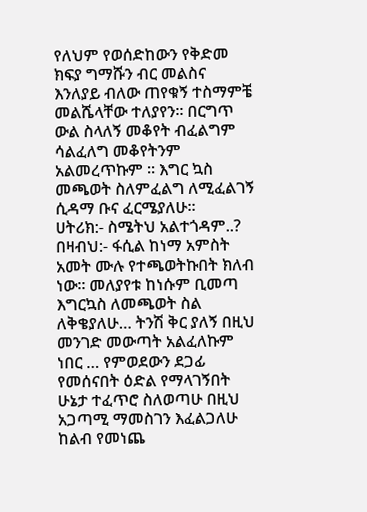የለህም የወሰድከውን የቅድመ ክፍያ ግማሹን ብር መልስና እንለያይ ብለው ጠየቁኝ ተስማምቼ መልሼላቸው ተለያየን። በርግጥ ውል ስላለኝ መቆየት ብፈልግም ሳልፈለግ መቆየትንም አልመረጥኩም ። እግር ኳስ መጫወት ስለምፈልግ ለሚፈልገኝ ሲዳማ ቡና ፈርሜያለሁ።
ሀትሪክ:- ስሜትህ አልተጎዳም..?
በዛብህ:- ፋሲል ከነማ አምስት አመት ሙሉ የተጫወትኩበት ክለብ ነው። መለያየቱ ከነሱም ቢመጣ እግርኳስ ለመጫወት ስል ለቅቄያለሁ… ትንሽ ቅር ያለኝ በዚህ መንገድ መውጣት አልፈለኩም ነበር … የምወደውን ደጋፊ የመሰናበት ዕድል የማላገኝበት ሁኔታ ተፈጥሮ ስለወጣሁ በዚህ አጋጣሚ ማመስገን እፈልጋለሁ ከልብ የመነጨ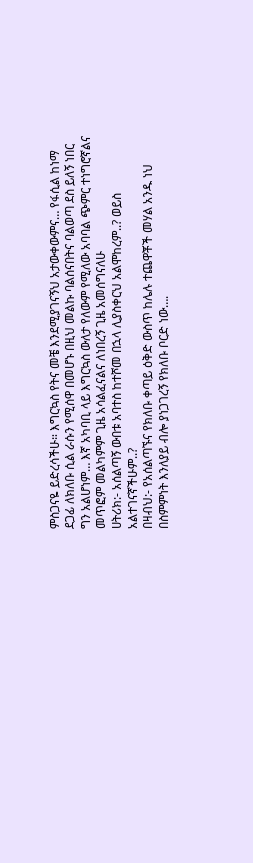ምስጋናዬ ይድረሳችሁ። እግርኳስ የትና መቼ እንደሚያገናኝህ አታውቀውምና… የፋሲል ከነማ ደጋፊ ለክለቡ ሲል ራሱን የሚሰዋ በመሆኑ በዚህ መልኩ ባልሰናበትና ባልወጣ ደስ ይለኝ ነበር ግን አልሆነም… እኛ አካባቢ ላይ እግርኳስ ውለታ የለውም የሚለው አባባል ጭምር ተነግሮኛልና መጥፎም መልካምም ጊዜ አሳልፈናልና ለነበረኝ ጊዜ አመሰግናለሁ
ሀትሪክ:- አሰልጣኝ ውበቱ አባተስ ከተሾመ በኋላ ሊያስቀርህ አልሞከረም..? ወይስ አልተገናኛችሁም..?
በዛብህ:- የአሰልጣኙና የክለቡ ቀጣይ ዕቅድ ውስጥ ከሌሉ ተጨዋቾች መሃል አንዱ ነህ በስምምነት እንለያይ ብሎ ያነጋገረኝ የክለቡ ቦርድ ነው….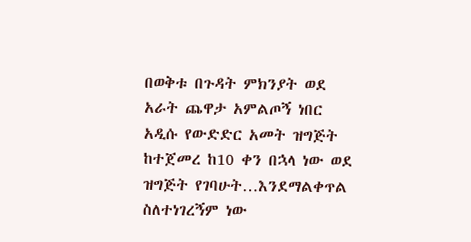በወቅቱ በጉዳት ምክንያት ወደ አራት ጨዋታ አምልጦኝ ነበር አዲሱ የውድድር አመት ዝግጅት ከተጀመረ ከ10 ቀን በኋላ ነው ወደ ዝግጅት የገባሁት…እንደማልቀጥል ስለተነገረኝም ነው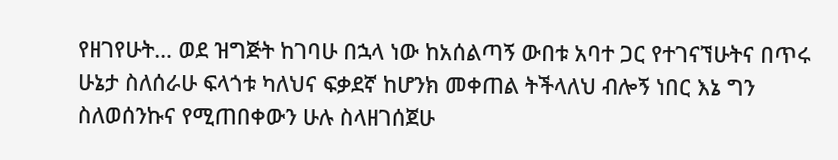የዘገየሁት… ወደ ዝግጅት ከገባሁ በኋላ ነው ከአሰልጣኝ ውበቱ አባተ ጋር የተገናኘሁትና በጥሩ ሁኔታ ስለሰራሁ ፍላጎቱ ካለህና ፍቃደኛ ከሆንክ መቀጠል ትችላለህ ብሎኝ ነበር እኔ ግን ስለወሰንኩና የሚጠበቀውን ሁሉ ስላዘገሰጀሁ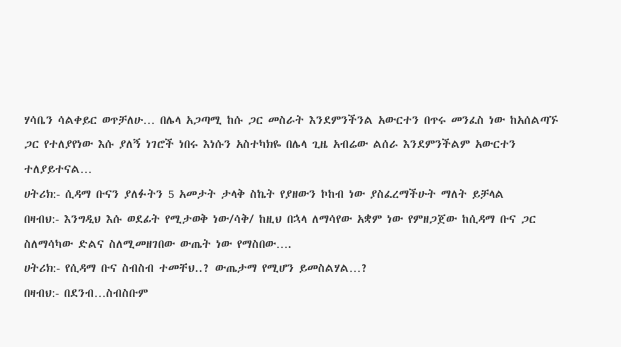ሃሳቤን ሳልቀይር ወጥቻለሁ… በሌላ አጋጣሚ ከሱ ጋር መስራት እንደምንችንል አውርተን በጥሩ መንፈስ ነው ከአሰልጣኙ ጋር የተለያየነው እሱ ያለኝ ነገሮች ነበሩ እነሱን አስተካክዬ በሌላ ጊዜ አብሬው ልሰራ እንደምንችልም አውርተን ተለያይተናል…
ሀትሪክ:- ሲዳማ ቡናን ያለፉትን 5 አመታት ታላቅ ስኬት የያዘውን ኮከብ ነው ያስፈረማችሁት ማለት ይቻላል
በዛብህ:- እንግዲህ እሱ ወደፊት የሚታወቅ ነው/ሳቅ/ ከዚህ በኋላ ለማሳየው አቋም ነው የምዘጋጀው ከሲዳማ ቡና ጋር ስለማሳካው ድልና ስለሚመዘገበው ውጤት ነው የማስበው….
ሀትሪክ:- የሲዳማ ቡና ስብስብ ተመቸህ..? ውጤታማ የሚሆን ይመስልሃል…?
በዛብህ:- በደንብ…ስብስቡም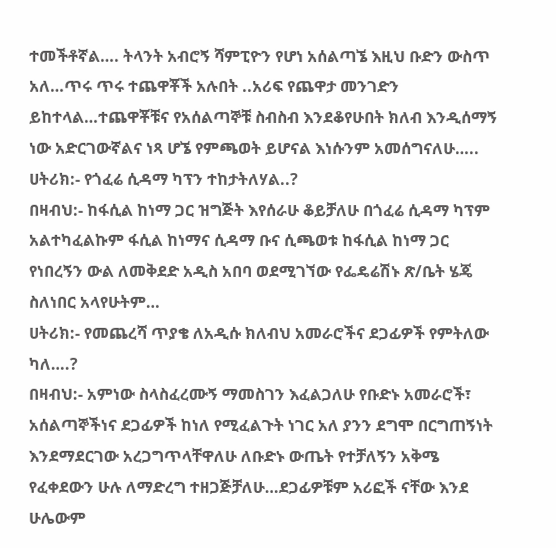ተመችቶኛል…. ትላንት አብሮኝ ሻምፒዮን የሆነ አሰልጣኜ እዚህ ቡድን ውስጥ አለ…ጥሩ ጥሩ ተጨዋቾች አሉበት ..አሪፍ የጨዋታ መንገድን ይከተላል…ተጨዋቾቹና የአሰልጣኞቹ ስብስብ እንደቆየሁበት ክለብ እንዲሰማኝ ነው አድርገውኛልና ነጻ ሆኜ የምጫወት ይሆናል እነሱንም አመሰግናለሁ…..
ሀትሪክ:- የጎፈሬ ሲዳማ ካፕን ተከታትለሃል..?
በዛብህ:- ከፋሲል ከነማ ጋር ዝግጅት እየሰራሁ ቆይቻለሁ በጎፈሬ ሲዳማ ካፕም አልተካፈልኩም ፋሲል ከነማና ሲዳማ ቡና ሲጫወቱ ከፋሲል ከነማ ጋር የነበረኝን ውል ለመቅደድ አዲስ አበባ ወደሚገኘው የፌዴሬሽኑ ጽ/ቤት ሄጄ ስለነበር አላየሁትም…
ሀትሪክ:- የመጨረሻ ጥያቄ ለአዲሱ ክለብህ አመራሮችና ደጋፊዎች የምትለው ካለ….?
በዛብህ:- አምነው ስላስፈረሙኝ ማመስገን እፈልጋለሁ የቡድኑ አመራሮች፣ አሰልጣኞችነና ደጋፊዎች ከነለ የሚፈልጉት ነገር አለ ያንን ደግሞ በርግጠኝነት እንደማደርገው አረጋግጥላቸዋለሁ ለቡድኑ ውጤት የተቻለኝን አቅሜ የፈቀደውን ሁሉ ለማድረግ ተዘጋጅቻለሁ…ደጋፊዎቹም አሪፎች ናቸው እንደ ሁሌውም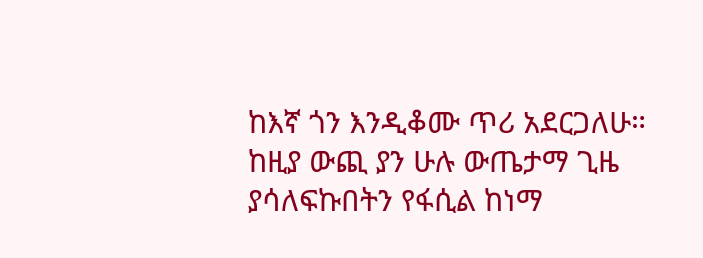ከእኛ ጎን እንዲቆሙ ጥሪ አደርጋለሁ። ከዚያ ውጪ ያን ሁሉ ውጤታማ ጊዜ ያሳለፍኩበትን የፋሲል ከነማ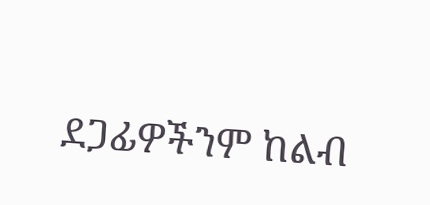ደጋፊዎችንም ከልብ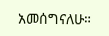አመሰግናለሁ።